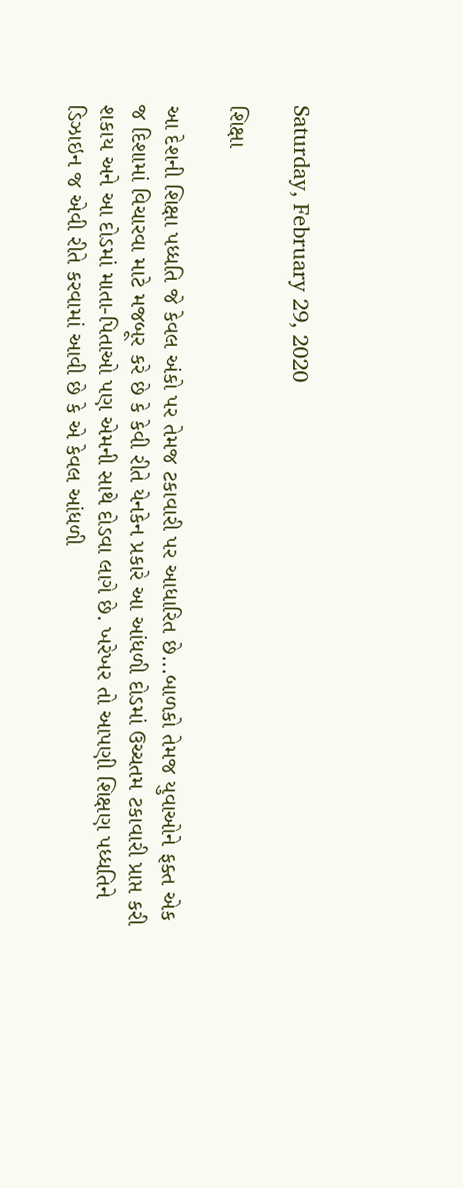Saturday, February 29, 2020

શિક્ષા

આ દેશની શિક્ષા પધ્ધતિ જે કેવલ અંકો પર તેમજ ટકાવારી પર આધારિત છે...બાળકો તેમજ યુવાઓને ફક્ત એક જ દિશામાં વિચારવા માટે મજબૂર કરે છે કે કેવી રીતે યેનકેન પ્રકારે આ આંધળી દોડમાં ઉચ્ચતમ ટકાવારી પ્રાપ્ત કરી શકાય અને આ દોડમાં માતા-પિતાઓ પણ એમની સાથે દોડવા લાગે છે. ખરેખર તો આપણી શિક્ષણ પધ્ધતિને ડિઝાઇન જ એવી રીતે કરવામાં આવી છે કે એ કેવલ આંધળી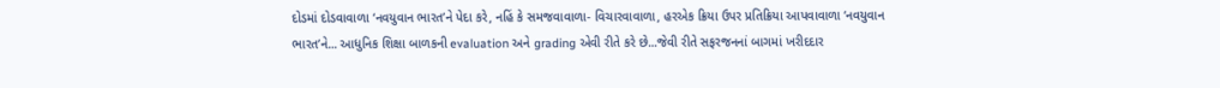દોડમાં દોડવાવાળા ‘નવયુવાન ભારત’ને પેદા કરે, નહિં કે સમજવાવાળા- વિચારવાવાળા, હરએક ક્રિયા ઉપર પ્રતિક્રિયા આપવાવાળા ‘નવયુવાન ભારત’ને... આધુનિક શિક્ષા બાળકની evaluation અને grading એવી રીતે કરે છે...જેવી રીતે સફરજનનાં બાગમાં ખરીદદાર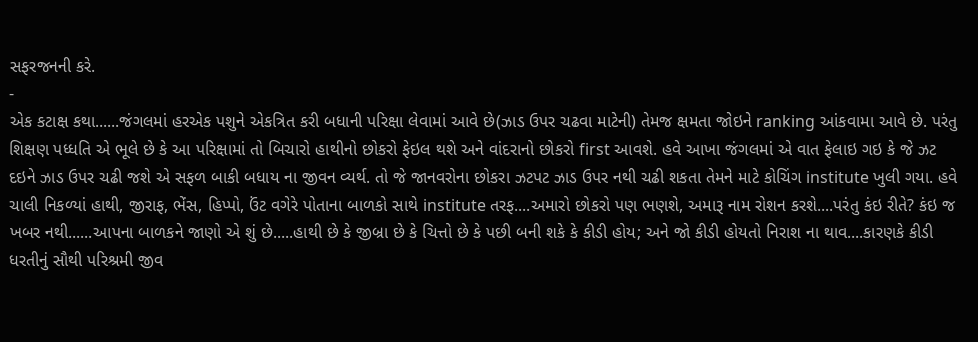સફરજનની કરે.
-
એક કટાક્ષ કથા......જંગલમાં હરએક પશુને એકત્રિત કરી બધાની પરિક્ષા લેવામાં આવે છે(ઝાડ ઉપર ચઢવા માટેની) તેમજ ક્ષમતા જોઇને ranking આંકવામા આવે છે. પરંતુ શિક્ષણ પધ્ધતિ એ ભૂલે છે કે આ પરિક્ષામાં તો બિચારો હાથીનો છોકરો ફેઇલ થશે અને વાંદરાનો છોકરો first આવશે. હવે આખા જંગલમાં એ વાત ફેલાઇ ગઇ કે જે ઝટ દઇને ઝાડ ઉપર ચઢી જશે એ સફળ બાકી બધાય ના જીવન વ્યર્થ. તો જે જાનવરોના છોકરા ઝટપટ ઝાડ ઉપર નથી ચઢી શકતા તેમને માટે કોચિંગ institute ખુલી ગયા. હવે ચાલી નિકળ્યાં હાથી, જીરાફ, ભેંસ, હિપ્પો, ઉંટ વગેરે પોતાના બાળકો સાથે institute તરફ....અમારો છોકરો પણ ભણશે, અમારૂ નામ રોશન કરશે....પરંતુ કંઇ રીતે? કંઇ જ ખબર નથી......આપના બાળકને જાણો એ શું છે.....હાથી છે કે જીબ્રા છે કે ચિત્તો છે કે પછી બની શકે કે કીડી હોય; અને જો કીડી હોયતો નિરાશ ના થાવ....કારણકે કીડી ધરતીનું સૌથી પરિશ્રમી જીવ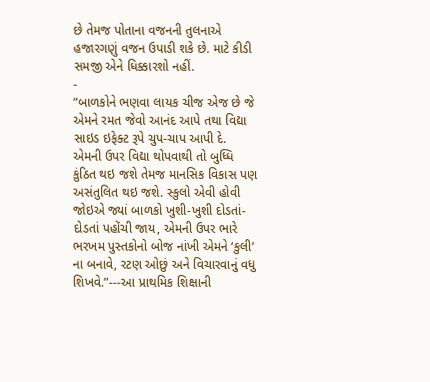છે તેમજ પોતાના વજનની તુલનાએ હજારગણું વજન ઉપાડી શકે છે. માટે કીડી સમજી એને ધિક્કારશો નહીં.
-
“બાળકોને ભણવા લાયક ચીજ એજ છે જે એમને રમત જેવો આનંદ આપે તથા વિદ્યા સાઇડ ઇફેક્ટ રૂપે ચુપ-ચાપ આપી દે. એમની ઉપર વિદ્યા થોપવાથી તો બુધ્ધિ કુંઠિત થઇ જશે તેમજ માનસિક વિકાસ પણ અસંતુલિત થઇ જશે. સ્કુલો એવી હોવી જોઇએ જ્યાં બાળકો ખુશી-ખુશી દોડતાં-દોડતાં પહોંચી જાય, એમની ઉપર ભારે ભરખમ પુસ્તકોનો બોજ નાંખી એમને ‘કુલી’ ના બનાવે, રટણ ઓછું અને વિચારવાનું વધુ શિખવે.”---આ પ્રાથમિક શિક્ષાની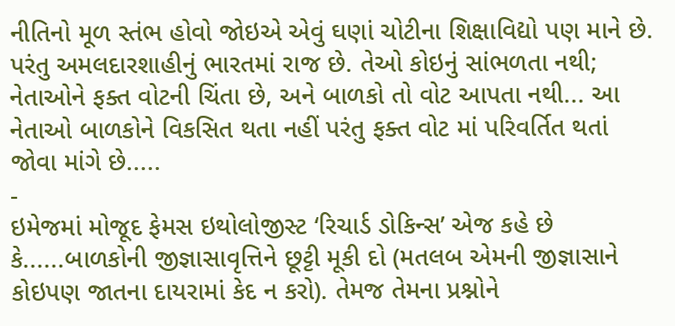નીતિનો મૂળ સ્તંભ હોવો જોઇએ એવું ઘણાં ચોટીના શિક્ષાવિદ્યો પણ માને છે. પરંતુ અમલદારશાહીનું ભારતમાં રાજ છે. તેઓ કોઇનું સાંભળતા નથી; નેતાઓને ફક્ત વોટની ચિંતા છે, અને બાળકો તો વોટ આપતા નથી... આ નેતાઓ બાળકોને વિકસિત થતા નહીં પરંતુ ફક્ત વોટ માં પરિવર્તિત થતાં જોવા માંગે છે.....
-
ઇમેજમાં મોજૂદ ફેમસ ઇથોલોજીસ્ટ ‘રિચાર્ડ ડોકિન્સ’ એજ કહે છે કે......બાળકોની જીજ્ઞાસાવૃત્તિને છૂટ્ટી મૂકી દો (મતલબ એમની જીજ્ઞાસાને કોઇપણ જાતના દાયરામાં કેદ ન કરો). તેમજ તેમના પ્રશ્નોને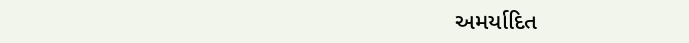અમર્યાદિત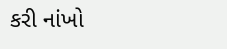કરી નાંખો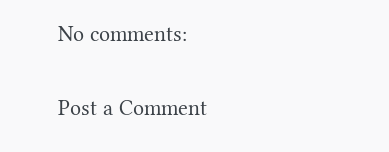No comments:

Post a Comment